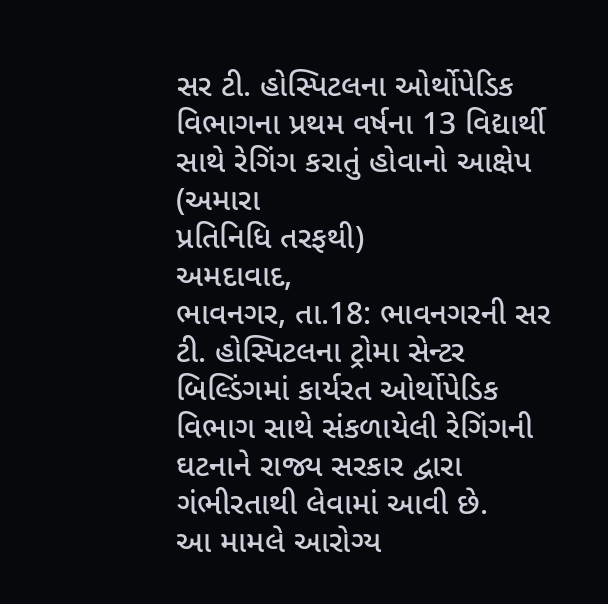સર ટી. હોસ્પિટલના ઓર્થોપેડિક વિભાગના પ્રથમ વર્ષના 13 વિદ્યાર્થી સાથે રેગિંગ કરાતું હોવાનો આક્ષેપ
(અમારા
પ્રતિનિધિ તરફથી)
અમદાવાદ,
ભાવનગર, તા.18: ભાવનગરની સર ટી. હોસ્પિટલના ટ્રોમા સેન્ટર બિલ્ડિંગમાં કાર્યરત ઓર્થોપેડિક
વિભાગ સાથે સંકળાયેલી રેગિંગની ઘટનાને રાજ્ય સરકાર દ્વારા ગંભીરતાથી લેવામાં આવી છે.
આ મામલે આરોગ્ય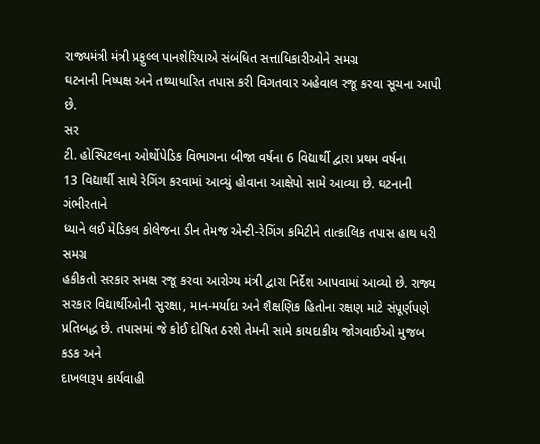રાજ્યમંત્રી મંત્રી પ્રફુલ્લ પાનશેરિયાએ સંબંધિત સત્તાધિકારીઓને સમગ્ર
ઘટનાની નિષ્પક્ષ અને તથ્યાધારિત તપાસ કરી વિગતવાર અહેવાલ રજૂ કરવા સૂચના આપી છે.
સર
ટી. હોસ્પિટલના ઓર્થોપેડિક વિભાગના બીજા વર્ષના 6 વિદ્યાર્થી દ્વારા પ્રથમ વર્ષના
13 વિદ્યાર્થી સાથે રેગિંગ કરવામાં આવ્યું હોવાના આક્ષેપો સામે આવ્યા છે. ઘટનાની ગંભીરતાને
ધ્યાને લઈ મેડિકલ કોલેજના ડીન તેમજ એન્ટી-રેગિંગ કમિટીને તાત્કાલિક તપાસ હાથ ધરી સમગ્ર
હકીકતો સરકાર સમક્ષ રજૂ કરવા આરોગ્ય મંત્રી દ્વારા નિર્દેશ આપવામાં આવ્યો છે. રાજ્ય
સરકાર વિદ્યાર્થીઓની સુરક્ષા, માન-મર્યાદા અને શૈક્ષણિક હિતોના રક્ષણ માટે સંપૂર્ણપણે
પ્રતિબદ્ધ છે. તપાસમાં જે કોઈ દોષિત ઠરશે તેમની સામે કાયદાકીય જોગવાઈઓ મુજબ કડક અને
દાખલારૂપ કાર્યવાહી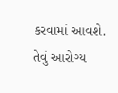કરવામાં આવશે. તેવું આરોગ્ય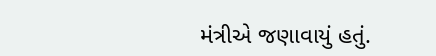મંત્રીએ જણાવાયું હતું.